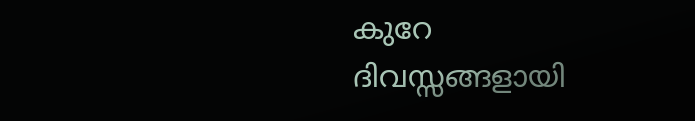കുറേ ദിവസ്സങ്ങളായി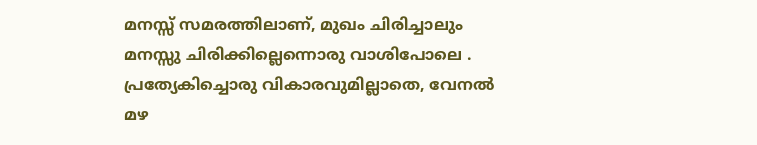മനസ്സ് സമരത്തിലാണ്, മുഖം ചിരിച്ചാലും മനസ്സു ചിരിക്കില്ലെന്നൊരു വാശിപോലെ . പ്രത്യേകിച്ചൊരു വികാരവുമില്ലാതെ, വേനൽ മഴ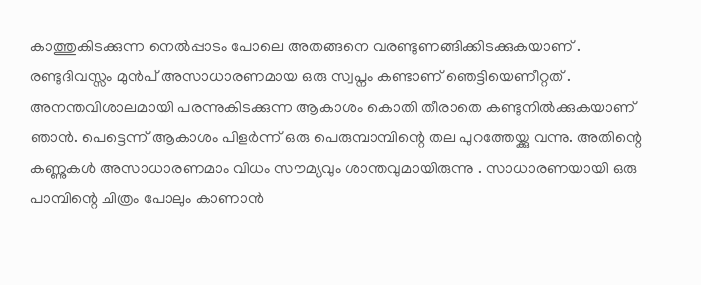കാത്തുകിടക്കുന്ന നെൽപ്പാടം പോലെ അതങ്ങനെ വരണ്ടുണങ്ങിക്കിടക്കുകയാണ് .
രണ്ടുദിവസ്സം മുൻപ് അസാധാരണമായ ഒരു സ്വപ്നം കണ്ടാണ് ഞെട്ടിയെണീറ്റത് . അനന്തവിശാലമായി പരന്നുകിടക്കുന്ന ആകാശം കൊതി തീരാതെ കണ്ടുനിൽക്കുകയാണ് ഞാൻ. പെട്ടെന്ന് ആകാശം പിളർന്ന് ഒരു പെരുമ്പാമ്പിന്റെ തല പുറത്തേയ്ക്കു വന്നു. അതിന്റെ കണ്ണുകൾ അസാധാരണമാം വിധം സൗമ്യവും ശാന്തവുമായിരുന്നു . സാധാരണയായി ഒരു പാമ്പിന്റെ ചിത്രം പോലും കാണാൻ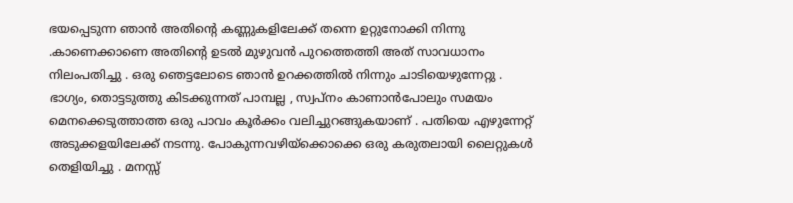ഭയപ്പെടുന്ന ഞാൻ അതിന്റെ കണ്ണുകളിലേക്ക് തന്നെ ഉറ്റുനോക്കി നിന്നു .കാണെക്കാണെ അതിന്റെ ഉടൽ മുഴുവൻ പുറത്തെത്തി അത് സാവധാനം നിലംപതിച്ചു . ഒരു ഞെട്ടലോടെ ഞാൻ ഉറക്കത്തിൽ നിന്നും ചാടിയെഴുന്നേറ്റു .
ഭാഗ്യം, തൊട്ടടുത്തു കിടക്കുന്നത് പാമ്പല്ല , സ്വപ്നം കാണാൻപോലും സമയം മെനക്കെടുത്താത്ത ഒരു പാവം കൂർക്കം വലിച്ചുറങ്ങുകയാണ് . പതിയെ എഴുന്നേറ്റ് അടുക്കളയിലേക്ക് നടന്നു. പോകുന്നവഴിയ്ക്കൊക്കെ ഒരു കരുതലായി ലൈറ്റുകൾ തെളിയിച്ചു . മനസ്സ്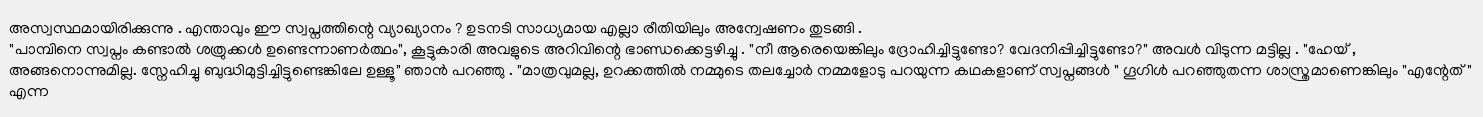അസ്വസ്ഥമായിരിക്കുന്നു . എന്താവും ഈ സ്വപ്നത്തിന്റെ വ്യാഖ്യാനം ? ഉടനടി സാധ്യമായ എല്ലാ രീതിയിലും അന്വേഷണം തുടങ്ങി .
"പാമ്പിനെ സ്വപ്നം കണ്ടാൽ ശത്രുക്കൾ ഉണ്ടെന്നാണർത്ഥം", കൂട്ടുകാരി അവളുടെ അറിവിന്റെ ഭാണ്ഡക്കെട്ടഴിച്ചു . "നീ ആരെയെങ്കിലും ദ്രോഹിച്ചിട്ടുണ്ടോ? വേദനിപ്പിച്ചിട്ടുണ്ടോ?" അവൾ വിടുന്ന മട്ടില്ല . "ഹേയ് , അങ്ങനൊന്നുമില്ല. സ്നേഹിച്ചു ബുദ്ധിമുട്ടിച്ചിട്ടുണ്ടെങ്കിലേ ഉള്ളൂ" ഞാൻ പറഞ്ഞു . "മാത്രവുമല്ല, ഉറക്കത്തിൽ നമ്മുടെ തലച്ചോർ നമ്മളോടു പറയുന്ന കഥകളാണ് സ്വപ്നങ്ങൾ " ഗൂഗിൾ പറഞ്ഞുതന്ന ശാസ്ത്രമാണെങ്കിലും "എന്റേത്" എന്ന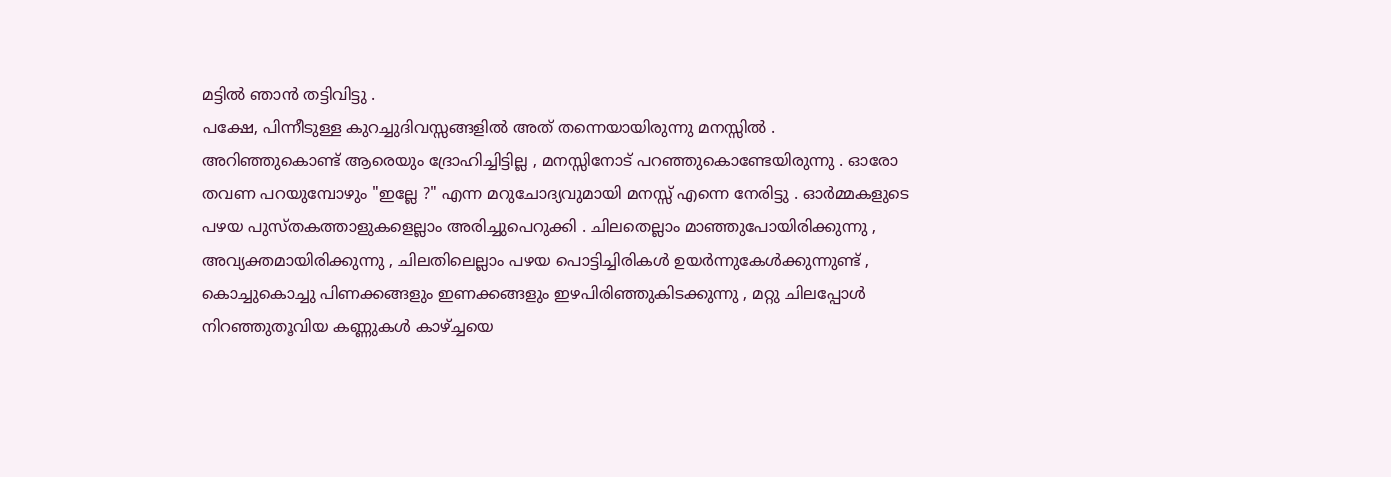മട്ടിൽ ഞാൻ തട്ടിവിട്ടു .
പക്ഷേ, പിന്നീടുള്ള കുറച്ചുദിവസ്സങ്ങളിൽ അത് തന്നെയായിരുന്നു മനസ്സിൽ .
അറിഞ്ഞുകൊണ്ട് ആരെയും ദ്രോഹിച്ചിട്ടില്ല , മനസ്സിനോട് പറഞ്ഞുകൊണ്ടേയിരുന്നു . ഓരോ തവണ പറയുമ്പോഴും "ഇല്ലേ ?" എന്ന മറുചോദ്യവുമായി മനസ്സ് എന്നെ നേരിട്ടു . ഓർമ്മകളുടെ പഴയ പുസ്തകത്താളുകളെല്ലാം അരിച്ചുപെറുക്കി . ചിലതെല്ലാം മാഞ്ഞുപോയിരിക്കുന്നു , അവ്യക്തമായിരിക്കുന്നു , ചിലതിലെല്ലാം പഴയ പൊട്ടിച്ചിരികൾ ഉയർന്നുകേൾക്കുന്നുണ്ട് , കൊച്ചുകൊച്ചു പിണക്കങ്ങളും ഇണക്കങ്ങളും ഇഴപിരിഞ്ഞുകിടക്കുന്നു , മറ്റു ചിലപ്പോൾ നിറഞ്ഞുതൂവിയ കണ്ണുകൾ കാഴ്ച്ചയെ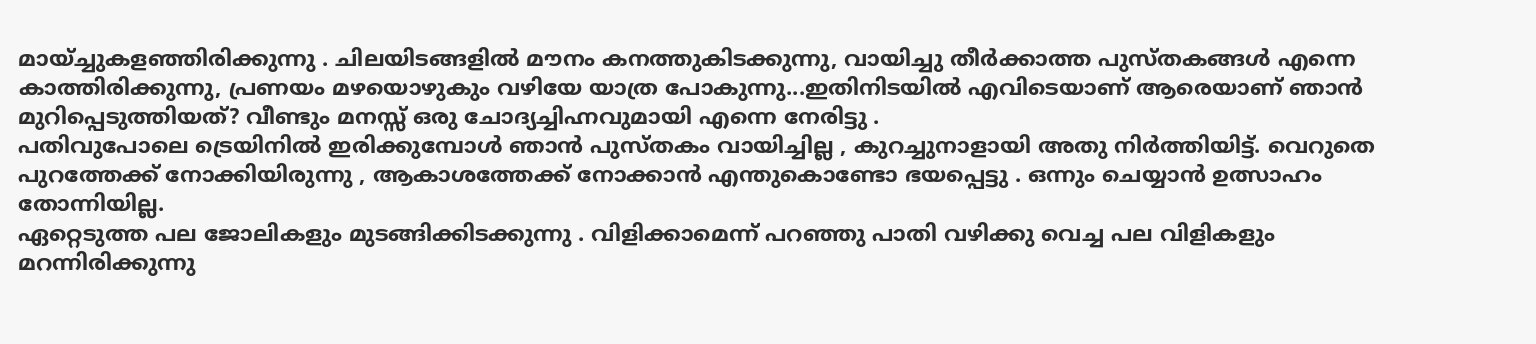മായ്ച്ചുകളഞ്ഞിരിക്കുന്നു . ചിലയിടങ്ങളിൽ മൗനം കനത്തുകിടക്കുന്നു, വായിച്ചു തീർക്കാത്ത പുസ്തകങ്ങൾ എന്നെ കാത്തിരിക്കുന്നു, പ്രണയം മഴയൊഴുകും വഴിയേ യാത്ര പോകുന്നു...ഇതിനിടയിൽ എവിടെയാണ് ആരെയാണ് ഞാൻ മുറിപ്പെടുത്തിയത്? വീണ്ടും മനസ്സ് ഒരു ചോദ്യച്ചിഹ്നവുമായി എന്നെ നേരിട്ടു .
പതിവുപോലെ ട്രെയിനിൽ ഇരിക്കുമ്പോൾ ഞാൻ പുസ്തകം വായിച്ചില്ല , കുറച്ചുനാളായി അതു നിർത്തിയിട്ട്. വെറുതെ പുറത്തേക്ക് നോക്കിയിരുന്നു , ആകാശത്തേക്ക് നോക്കാൻ എന്തുകൊണ്ടോ ഭയപ്പെട്ടു . ഒന്നും ചെയ്യാൻ ഉത്സാഹം തോന്നിയില്ല.
ഏറ്റെടുത്ത പല ജോലികളും മുടങ്ങിക്കിടക്കുന്നു . വിളിക്കാമെന്ന് പറഞ്ഞു പാതി വഴിക്കു വെച്ച പല വിളികളും മറന്നിരിക്കുന്നു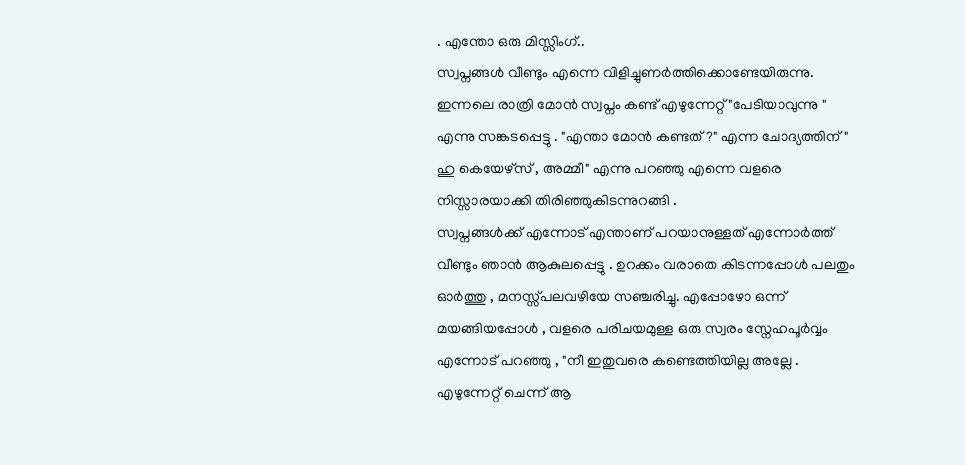. എന്തോ ഒരു മിസ്സിംഗ്..
സ്വപ്നങ്ങൾ വീണ്ടും എന്നെ വിളിച്ചുണർത്തിക്കൊണ്ടേയിരുന്നു. ഇന്നലെ രാത്രി മോൻ സ്വപ്നം കണ്ട് എഴുന്നേറ്റ് "പേടിയാവുന്നു " എന്നു സങ്കടപ്പെട്ടു . "എന്താ മോൻ കണ്ടത്?" എന്ന ചോദ്യത്തിന് " ഹു കെയേഴ്സ് , അമ്മീ" എന്നു പറഞ്ഞു എന്നെ വളരെ നിസ്സാരയാക്കി തിരിഞ്ഞുകിടന്നുറങ്ങി .
സ്വപ്നങ്ങൾക്ക് എന്നോട് എന്താണ് പറയാനുള്ളത് എന്നോർത്ത് വീണ്ടും ഞാൻ ആകുലപ്പെട്ടു . ഉറക്കം വരാതെ കിടന്നപ്പോൾ പലതും ഓർത്തു , മനസ്സ്പലവഴിയേ സഞ്ചരിച്ചു. എപ്പോഴോ ഒന്ന് മയങ്ങിയപ്പോൾ , വളരെ പരിചയമുള്ള ഒരു സ്വരം സ്നേഹപൂർവ്വം എന്നോട് പറഞ്ഞു , "നീ ഇതുവരെ കണ്ടെത്തിയില്ല അല്ലേ . എഴുന്നേറ്റ് ചെന്ന് ആ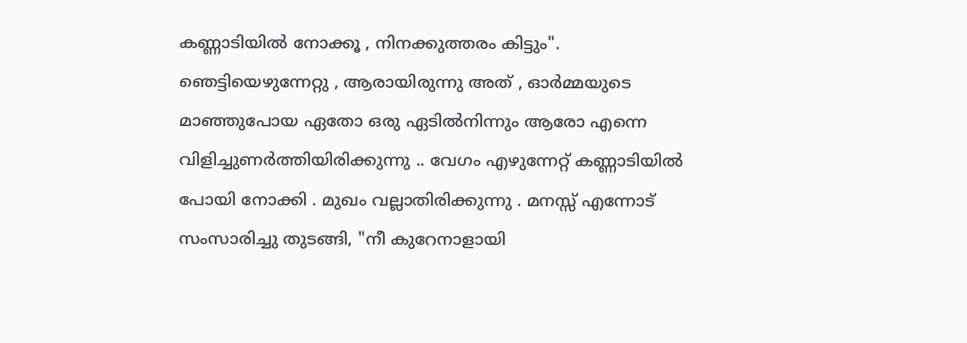കണ്ണാടിയിൽ നോക്കൂ , നിനക്കുത്തരം കിട്ടും".
ഞെട്ടിയെഴുന്നേറ്റു , ആരായിരുന്നു അത് , ഓർമ്മയുടെ മാഞ്ഞുപോയ ഏതോ ഒരു ഏടിൽനിന്നും ആരോ എന്നെ വിളിച്ചുണർത്തിയിരിക്കുന്നു .. വേഗം എഴുന്നേറ്റ് കണ്ണാടിയിൽ പോയി നോക്കി . മുഖം വല്ലാതിരിക്കുന്നു . മനസ്സ് എന്നോട് സംസാരിച്ചു തുടങ്ങി, "നീ കുറേനാളായി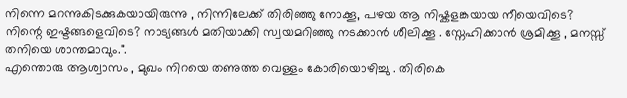നിന്നെ മറന്നുകിടക്കുകയായിരുന്നു , നിന്നിലേക്ക് തിരിഞ്ഞു നോക്കൂ, പഴയ ആ നിഷ്കളങ്കയായ നീയെവിടെ? നിന്റെ ഇഷ്ടങ്ങളെവിടെ? നാട്യങ്ങൾ മതിയാക്കി സ്വയമറിഞ്ഞു നടക്കാൻ ശീലിക്കൂ . സ്നേഹിക്കാൻ ശ്രമിക്കൂ , മനസ്സ് തനിയെ ശാന്തമാവും.".
എന്തൊരു ആശ്വാസം , മുഖം നിറയെ തണുത്ത വെള്ളം കോരിയൊഴിച്ചു . തിരികെ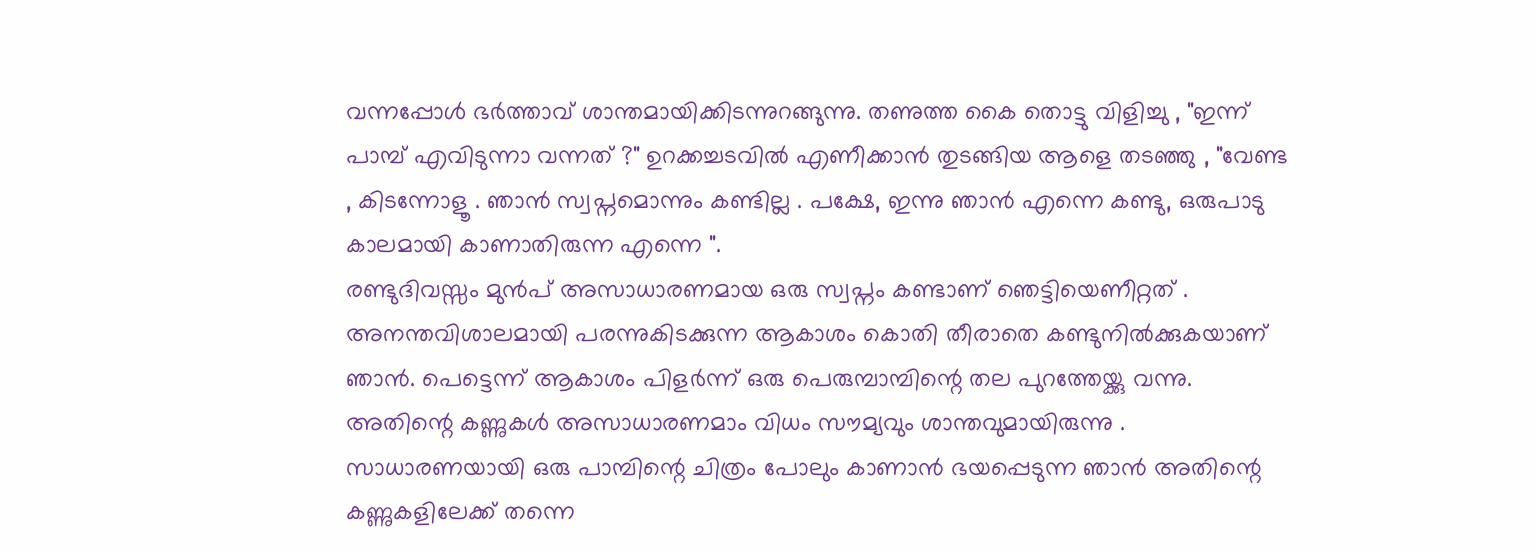വന്നപ്പോൾ ഭർത്താവ് ശാന്തമായിക്കിടന്നുറങ്ങുന്നു. തണുത്ത കൈ തൊട്ടു വിളിച്ചു , "ഇന്ന് പാമ്പ് എവിടുന്നാ വന്നത് ?" ഉറക്കച്ചടവിൽ എണീക്കാൻ തുടങ്ങിയ ആളെ തടഞ്ഞു , "വേണ്ട , കിടന്നോളൂ . ഞാൻ സ്വപ്നമൊന്നും കണ്ടില്ല . പക്ഷേ, ഇന്നു ഞാൻ എന്നെ കണ്ടു, ഒരുപാടു കാലമായി കാണാതിരുന്ന എന്നെ ".
രണ്ടുദിവസ്സം മുൻപ് അസാധാരണമായ ഒരു സ്വപ്നം കണ്ടാണ് ഞെട്ടിയെണീറ്റത് . അനന്തവിശാലമായി പരന്നുകിടക്കുന്ന ആകാശം കൊതി തീരാതെ കണ്ടുനിൽക്കുകയാണ് ഞാൻ. പെട്ടെന്ന് ആകാശം പിളർന്ന് ഒരു പെരുമ്പാമ്പിന്റെ തല പുറത്തേയ്ക്കു വന്നു. അതിന്റെ കണ്ണുകൾ അസാധാരണമാം വിധം സൗമ്യവും ശാന്തവുമായിരുന്നു . സാധാരണയായി ഒരു പാമ്പിന്റെ ചിത്രം പോലും കാണാൻ ഭയപ്പെടുന്ന ഞാൻ അതിന്റെ കണ്ണുകളിലേക്ക് തന്നെ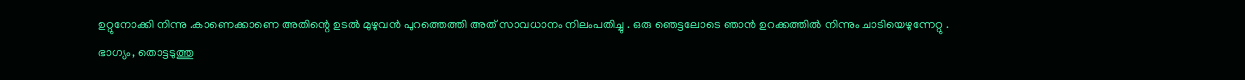ഉറ്റുനോക്കി നിന്നു .കാണെക്കാണെ അതിന്റെ ഉടൽ മുഴുവൻ പുറത്തെത്തി അത് സാവധാനം നിലംപതിച്ചു . ഒരു ഞെട്ടലോടെ ഞാൻ ഉറക്കത്തിൽ നിന്നും ചാടിയെഴുന്നേറ്റു .
ഭാഗ്യം, തൊട്ടടുത്തു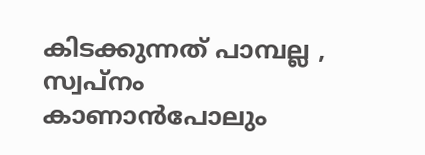കിടക്കുന്നത് പാമ്പല്ല , സ്വപ്നം കാണാൻപോലും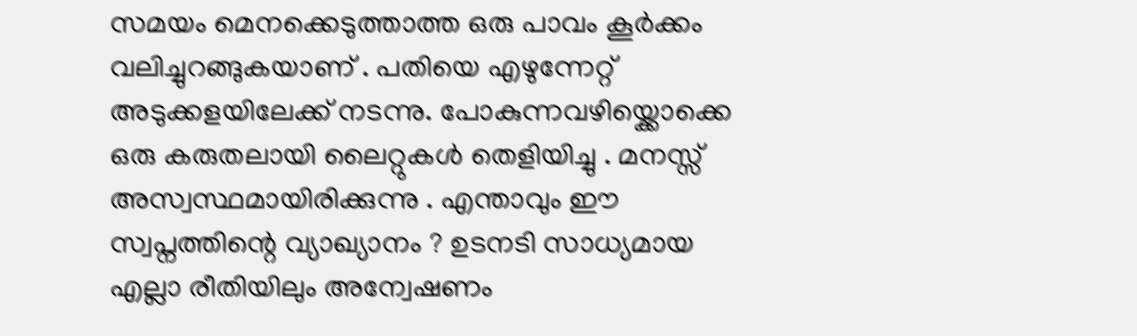സമയം മെനക്കെടുത്താത്ത ഒരു പാവം കൂർക്കം വലിച്ചുറങ്ങുകയാണ് . പതിയെ എഴുന്നേറ്റ് അടുക്കളയിലേക്ക് നടന്നു. പോകുന്നവഴിയ്ക്കൊക്കെ ഒരു കരുതലായി ലൈറ്റുകൾ തെളിയിച്ചു . മനസ്സ് അസ്വസ്ഥമായിരിക്കുന്നു . എന്താവും ഈ സ്വപ്നത്തിന്റെ വ്യാഖ്യാനം ? ഉടനടി സാധ്യമായ എല്ലാ രീതിയിലും അന്വേഷണം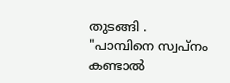തുടങ്ങി .
"പാമ്പിനെ സ്വപ്നം കണ്ടാൽ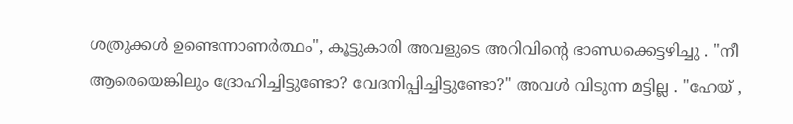ശത്രുക്കൾ ഉണ്ടെന്നാണർത്ഥം", കൂട്ടുകാരി അവളുടെ അറിവിന്റെ ഭാണ്ഡക്കെട്ടഴിച്ചു . "നീ ആരെയെങ്കിലും ദ്രോഹിച്ചിട്ടുണ്ടോ? വേദനിപ്പിച്ചിട്ടുണ്ടോ?" അവൾ വിടുന്ന മട്ടില്ല . "ഹേയ് ,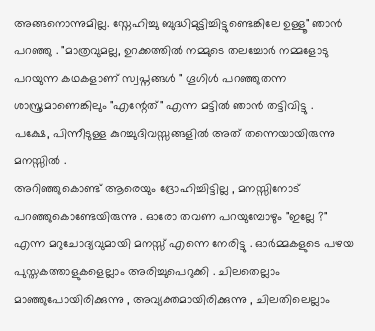അങ്ങനൊന്നുമില്ല. സ്നേഹിച്ചു ബുദ്ധിമുട്ടിച്ചിട്ടുണ്ടെങ്കിലേ ഉള്ളൂ" ഞാൻ പറഞ്ഞു . "മാത്രവുമല്ല, ഉറക്കത്തിൽ നമ്മുടെ തലച്ചോർ നമ്മളോടു പറയുന്ന കഥകളാണ് സ്വപ്നങ്ങൾ " ഗൂഗിൾ പറഞ്ഞുതന്ന ശാസ്ത്രമാണെങ്കിലും "എന്റേത്" എന്ന മട്ടിൽ ഞാൻ തട്ടിവിട്ടു .
പക്ഷേ, പിന്നീടുള്ള കുറച്ചുദിവസ്സങ്ങളിൽ അത് തന്നെയായിരുന്നു മനസ്സിൽ .
അറിഞ്ഞുകൊണ്ട് ആരെയും ദ്രോഹിച്ചിട്ടില്ല , മനസ്സിനോട് പറഞ്ഞുകൊണ്ടേയിരുന്നു . ഓരോ തവണ പറയുമ്പോഴും "ഇല്ലേ ?" എന്ന മറുചോദ്യവുമായി മനസ്സ് എന്നെ നേരിട്ടു . ഓർമ്മകളുടെ പഴയ പുസ്തകത്താളുകളെല്ലാം അരിച്ചുപെറുക്കി . ചിലതെല്ലാം മാഞ്ഞുപോയിരിക്കുന്നു , അവ്യക്തമായിരിക്കുന്നു , ചിലതിലെല്ലാം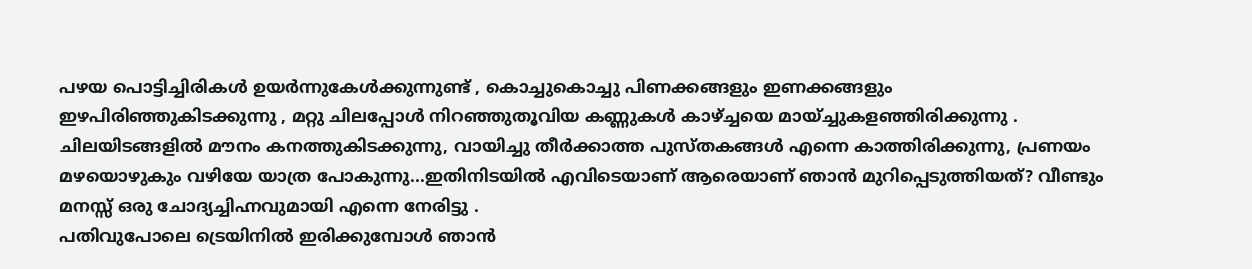പഴയ പൊട്ടിച്ചിരികൾ ഉയർന്നുകേൾക്കുന്നുണ്ട് , കൊച്ചുകൊച്ചു പിണക്കങ്ങളും ഇണക്കങ്ങളും ഇഴപിരിഞ്ഞുകിടക്കുന്നു , മറ്റു ചിലപ്പോൾ നിറഞ്ഞുതൂവിയ കണ്ണുകൾ കാഴ്ച്ചയെ മായ്ച്ചുകളഞ്ഞിരിക്കുന്നു . ചിലയിടങ്ങളിൽ മൗനം കനത്തുകിടക്കുന്നു, വായിച്ചു തീർക്കാത്ത പുസ്തകങ്ങൾ എന്നെ കാത്തിരിക്കുന്നു, പ്രണയം മഴയൊഴുകും വഴിയേ യാത്ര പോകുന്നു...ഇതിനിടയിൽ എവിടെയാണ് ആരെയാണ് ഞാൻ മുറിപ്പെടുത്തിയത്? വീണ്ടും മനസ്സ് ഒരു ചോദ്യച്ചിഹ്നവുമായി എന്നെ നേരിട്ടു .
പതിവുപോലെ ട്രെയിനിൽ ഇരിക്കുമ്പോൾ ഞാൻ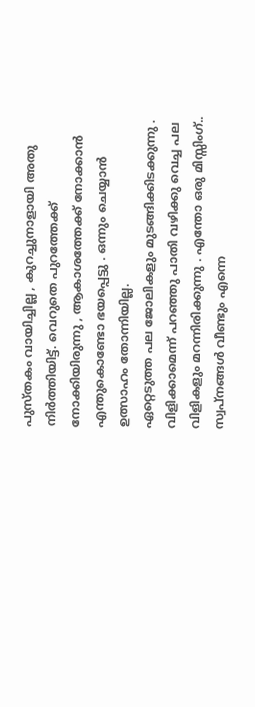പുസ്തകം വായിച്ചില്ല , കുറച്ചുനാളായി അതു നിർത്തിയിട്ട്. വെറുതെ പുറത്തേക്ക് നോക്കിയിരുന്നു , ആകാശത്തേക്ക് നോക്കാൻ എന്തുകൊണ്ടോ ഭയപ്പെട്ടു . ഒന്നും ചെയ്യാൻ ഉത്സാഹം തോന്നിയില്ല.
ഏറ്റെടുത്ത പല ജോലികളും മുടങ്ങിക്കിടക്കുന്നു . വിളിക്കാമെന്ന് പറഞ്ഞു പാതി വഴിക്കു വെച്ച പല വിളികളും മറന്നിരിക്കുന്നു . എന്തോ ഒരു മിസ്സിംഗ്..
സ്വപ്നങ്ങൾ വീണ്ടും എന്നെ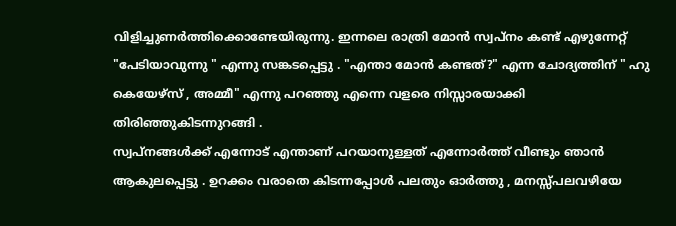വിളിച്ചുണർത്തിക്കൊണ്ടേയിരുന്നു. ഇന്നലെ രാത്രി മോൻ സ്വപ്നം കണ്ട് എഴുന്നേറ്റ് "പേടിയാവുന്നു " എന്നു സങ്കടപ്പെട്ടു . "എന്താ മോൻ കണ്ടത്?" എന്ന ചോദ്യത്തിന് " ഹു കെയേഴ്സ് , അമ്മീ" എന്നു പറഞ്ഞു എന്നെ വളരെ നിസ്സാരയാക്കി തിരിഞ്ഞുകിടന്നുറങ്ങി .
സ്വപ്നങ്ങൾക്ക് എന്നോട് എന്താണ് പറയാനുള്ളത് എന്നോർത്ത് വീണ്ടും ഞാൻ ആകുലപ്പെട്ടു . ഉറക്കം വരാതെ കിടന്നപ്പോൾ പലതും ഓർത്തു , മനസ്സ്പലവഴിയേ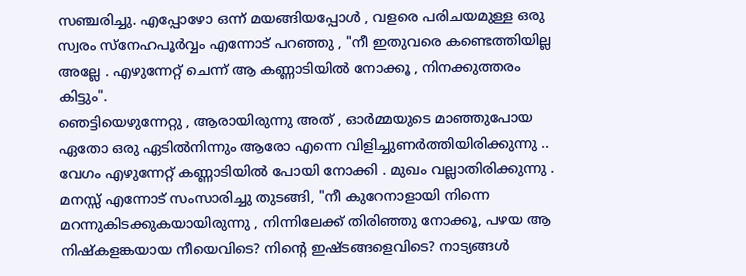സഞ്ചരിച്ചു. എപ്പോഴോ ഒന്ന് മയങ്ങിയപ്പോൾ , വളരെ പരിചയമുള്ള ഒരു സ്വരം സ്നേഹപൂർവ്വം എന്നോട് പറഞ്ഞു , "നീ ഇതുവരെ കണ്ടെത്തിയില്ല അല്ലേ . എഴുന്നേറ്റ് ചെന്ന് ആ കണ്ണാടിയിൽ നോക്കൂ , നിനക്കുത്തരം കിട്ടും".
ഞെട്ടിയെഴുന്നേറ്റു , ആരായിരുന്നു അത് , ഓർമ്മയുടെ മാഞ്ഞുപോയ ഏതോ ഒരു ഏടിൽനിന്നും ആരോ എന്നെ വിളിച്ചുണർത്തിയിരിക്കുന്നു .. വേഗം എഴുന്നേറ്റ് കണ്ണാടിയിൽ പോയി നോക്കി . മുഖം വല്ലാതിരിക്കുന്നു . മനസ്സ് എന്നോട് സംസാരിച്ചു തുടങ്ങി, "നീ കുറേനാളായി നിന്നെ മറന്നുകിടക്കുകയായിരുന്നു , നിന്നിലേക്ക് തിരിഞ്ഞു നോക്കൂ, പഴയ ആ നിഷ്കളങ്കയായ നീയെവിടെ? നിന്റെ ഇഷ്ടങ്ങളെവിടെ? നാട്യങ്ങൾ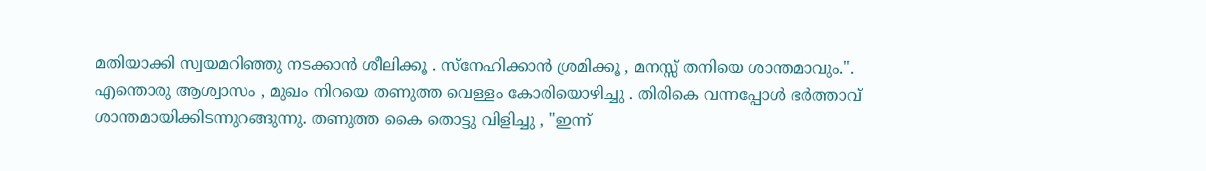മതിയാക്കി സ്വയമറിഞ്ഞു നടക്കാൻ ശീലിക്കൂ . സ്നേഹിക്കാൻ ശ്രമിക്കൂ , മനസ്സ് തനിയെ ശാന്തമാവും.".
എന്തൊരു ആശ്വാസം , മുഖം നിറയെ തണുത്ത വെള്ളം കോരിയൊഴിച്ചു . തിരികെ വന്നപ്പോൾ ഭർത്താവ് ശാന്തമായിക്കിടന്നുറങ്ങുന്നു. തണുത്ത കൈ തൊട്ടു വിളിച്ചു , "ഇന്ന്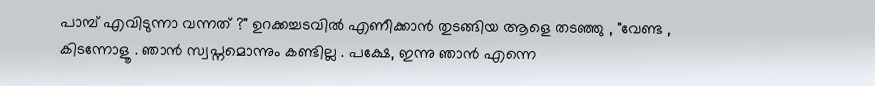പാമ്പ് എവിടുന്നാ വന്നത് ?" ഉറക്കച്ചടവിൽ എണീക്കാൻ തുടങ്ങിയ ആളെ തടഞ്ഞു , "വേണ്ട , കിടന്നോളൂ . ഞാൻ സ്വപ്നമൊന്നും കണ്ടില്ല . പക്ഷേ, ഇന്നു ഞാൻ എന്നെ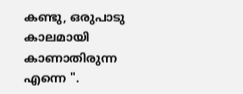കണ്ടു, ഒരുപാടു കാലമായി കാണാതിരുന്ന എന്നെ ".